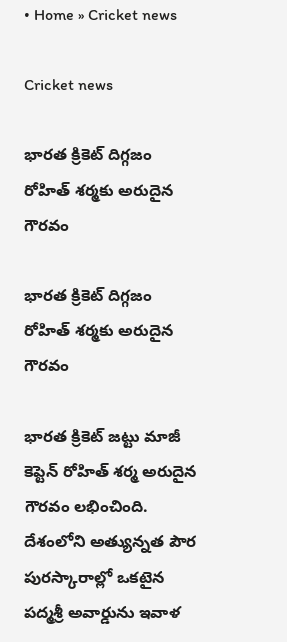• Home » Cricket news

Cricket news

భారత క్రికెట్ దిగ్గజం రోహిత్ శర్మకు అరుదైన గౌరవం

భారత క్రికెట్ దిగ్గజం రోహిత్ శర్మకు అరుదైన గౌరవం

భారత క్రికెట్ జట్టు మాజీ కెప్టెన్ రోహిత్‌ శర్మ అరుదైన గౌరవం లభించింది. దేశంలోని అత్యున్నత పౌర పురస్కారాల్లో ఒకటైన పద్మశ్రీ అవార్డును ఇవాళ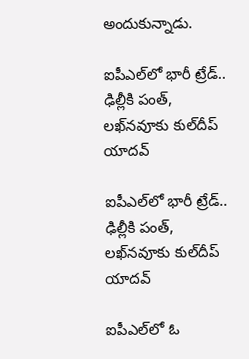అందుకున్నాడు.

ఐపీఎల్‌లో భారీ ట్రేడ్.. ఢిల్లీకి పంత్, లఖ్‌నవూకు కుల్‌దీప్ యాదవ్

ఐపీఎల్‌లో భారీ ట్రేడ్.. ఢిల్లీకి పంత్, లఖ్‌నవూకు కుల్‌దీప్ యాదవ్

ఐపీఎల్‌లో ఓ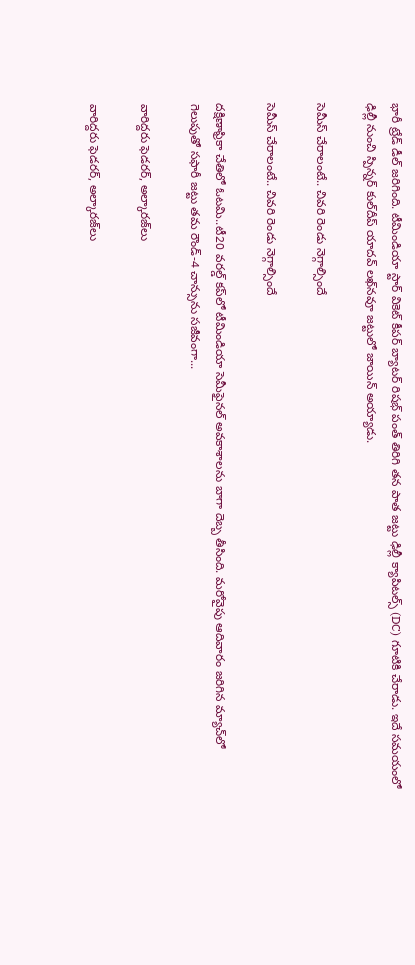భారీ ట్రేడ్ డీల్ జరిగింది. టీమిండియా స్టార్ వికెట్ కీపర్ బ్యాటర్ రిషభ్ పంత్ తిరిగి తన పాత జట్టు ఢిల్లీ క్యాపిటల్స్ (DC) గూటికి చేరాడు. ఇదే సమయంలో ఢిల్లీ నుంచి స్పిన్నర్ కుల్‌దీప్ యాదవ్‌ లఖ్‌నవూ జట్టులో జాయిన్ అయ్యాడు.

సెమీస్‌ చేరాలంటే.. చివరి రెండు నెగ్గాల్సిందే

సెమీస్‌ చేరాలంటే.. చివరి రెండు నెగ్గాల్సిందే

దక్షిణాఫ్రికా చేతిలో ఓటమి..టీ20 వరల్డ్‌ కప్‌లో టీమిండియా సెమీఫైనల్‌ అవకాశాలను బాగా దెబ్బ తీసింది. మరోవైపు ఆదివారం జరిగిన మ్యాచ్‌లో గెలుపుతో సఫారీ జట్టు తమ రౌండ్‌-4 చాన్సును సజీవంగా...

వారిద్దరు ఫెడరర్‌, అల్కారజ్‌లు

వారిద్దరు ఫెడరర్‌, అల్కారజ్‌లు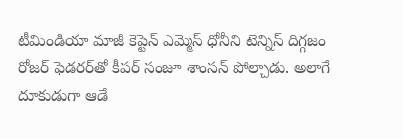టీమిండియా మాజీ కెప్టెన్‌ ఎమ్మెస్‌ ధోనీని టెన్నిస్‌ దిగ్గజం రోజర్‌ ఫెడరర్‌తో కీపర్‌ సంజూ శాంసన్‌ పోల్చాడు. అలాగే దూకుడుగా ఆడే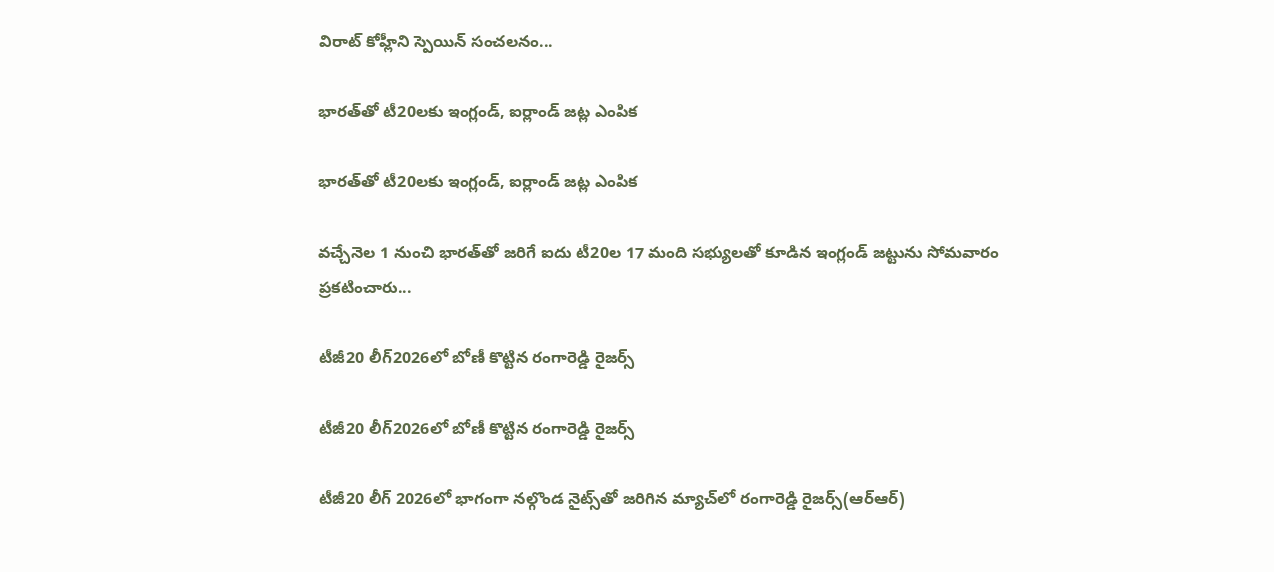విరాట్‌ కోహ్లీని స్పెయిన్‌ సంచలనం...

భారత్‌తో టీ20లకు ఇంగ్లండ్‌, ఐర్లాండ్‌ జట్ల ఎంపిక

భారత్‌తో టీ20లకు ఇంగ్లండ్‌, ఐర్లాండ్‌ జట్ల ఎంపిక

వచ్చేనెల 1 నుంచి భారత్‌తో జరిగే ఐదు టీ20ల 17 మంది సభ్యులతో కూడిన ఇంగ్లండ్‌ జట్టును సోమవారం ప్రకటించారు...

టీజీ20 లీగ్‌2026లో బోణీ కొట్టిన రంగారెడ్డి రైజర్స్

టీజీ20 లీగ్‌2026లో బోణీ కొట్టిన రంగారెడ్డి రైజర్స్

టీజీ20 లీగ్ 2026లో భాగంగా నల్గొండ నైట్స్‌తో జరిగిన మ్యాచ్‌లో రంగారెడ్డి రైజర్స్(ఆర్ఆర్)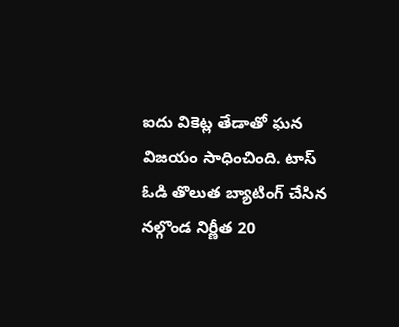ఐదు వికెట్ల తేడాతో ఘన విజయం సాధించింది. టాస్ ఓడి తొలుత బ్యాటింగ్ చేసిన నల్గొండ నిర్ణీత 20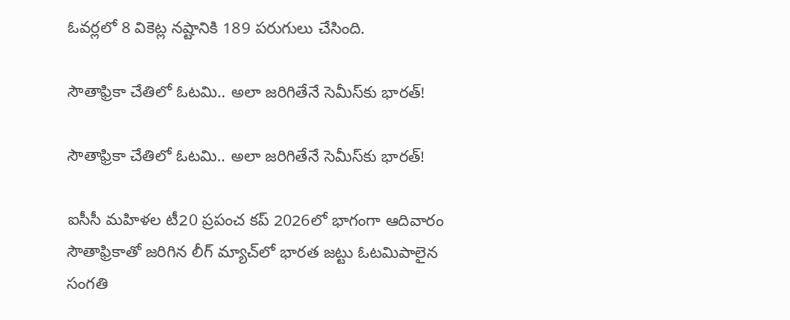ఓవర్లలో 8 వికెట్ల నష్టానికి 189 పరుగులు చేసింది.

సౌతాఫ్రికా చేతిలో ఓటమి.. అలా జరిగితేనే సెమీస్‌కు భారత్!

సౌతాఫ్రికా చేతిలో ఓటమి.. అలా జరిగితేనే సెమీస్‌కు భారత్!

ఐసీసీ మ‌హిళ‌ల టీ20 ప్రపంచ‌ క‌ప్‌ 2026లో భాగంగా ఆదివారం సౌతాఫ్రికాతో జ‌రిగిన లీగ్ మ్యాచ్‌లో భార‌త జ‌ట్టు ఓట‌మిపాలైన సంగ‌తి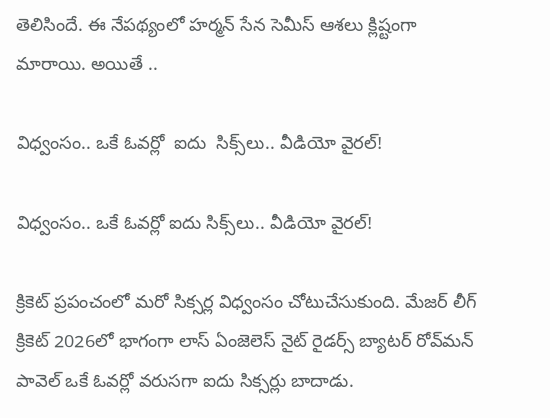తెలిసిందే. ఈ నేపథ్యంలో హర్మన్ సేన సెమీస్ ఆశలు క్లిష్టంగా మారాయి. అయితే ..

విధ్వంసం.. ఒకే ఓవర్లో  ఐదు  సిక్స్‌లు.. వీడియో వైరల్!

విధ్వంసం.. ఒకే ఓవర్లో ఐదు సిక్స్‌లు.. వీడియో వైరల్!

క్రికెట్ ప్రపంచం‌లో మరో సిక్సర్ల విధ్వంసం చోటుచేసుకుంది. మేజర్ లీగ్ క్రికెట్ 2026లో భాగంగా లాస్ ఏంజెలెస్‌ నైట్ రైడర్స్‌ బ్యాటర్ రోవ్‌మన్ పావెల్ ఒకే ఓవర్లో వరుసగా ఐదు సిక్సర్లు బాదాడు.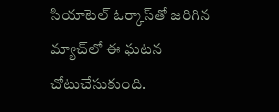సియాటెల్ ఓర్కాస్‌తో జరిగిన మ్యాచ్‌లో ఈ ఘటన చోటుచేసుకుంది.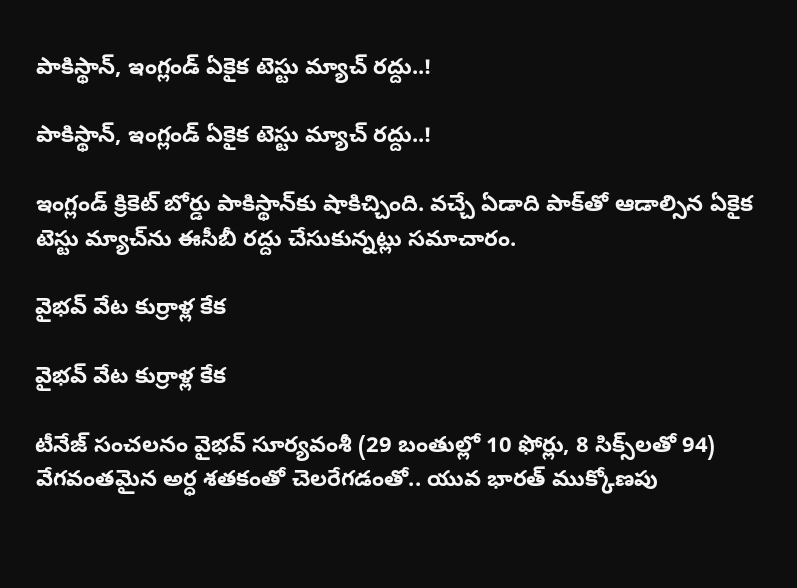పాకిస్థాన్, ఇంగ్లండ్ ఏకైక టెస్టు మ్యాచ్ రద్దు..!

పాకిస్థాన్, ఇంగ్లండ్ ఏకైక టెస్టు మ్యాచ్ రద్దు..!

ఇంగ్లండ్‌ క్రికెట్‌ బోర్డు పాకిస్థాన్‌కు షాకిచ్చింది. వచ్చే ఏడాది పాక్‌తో ఆడాల్సిన ఏకైక టెస్టు మ్యాచ్‌ను ఈసీబీ రద్దు చేసుకున్నట్లు సమాచారం.

వైభవ్‌ వేట కుర్రాళ్ల కేక

వైభవ్‌ వేట కుర్రాళ్ల కేక

టీనేజ్‌ సంచలనం వైభవ్‌ సూర్యవంశీ (29 బంతుల్లో 10 ఫోర్లు, 8 సిక్స్‌లతో 94) వేగవంతమైన అర్ధ శతకంతో చెలరేగడంతో.. యువ భారత్‌ ముక్కోణపు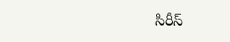సిరీస్‌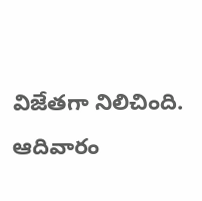విజేతగా నిలిచింది. ఆదివారం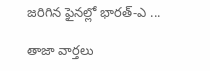జరిగిన ఫైనల్లో భారత్‌-ఎ ...

తాజా వార్తలు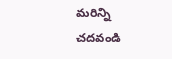మరిన్ని చదవండి